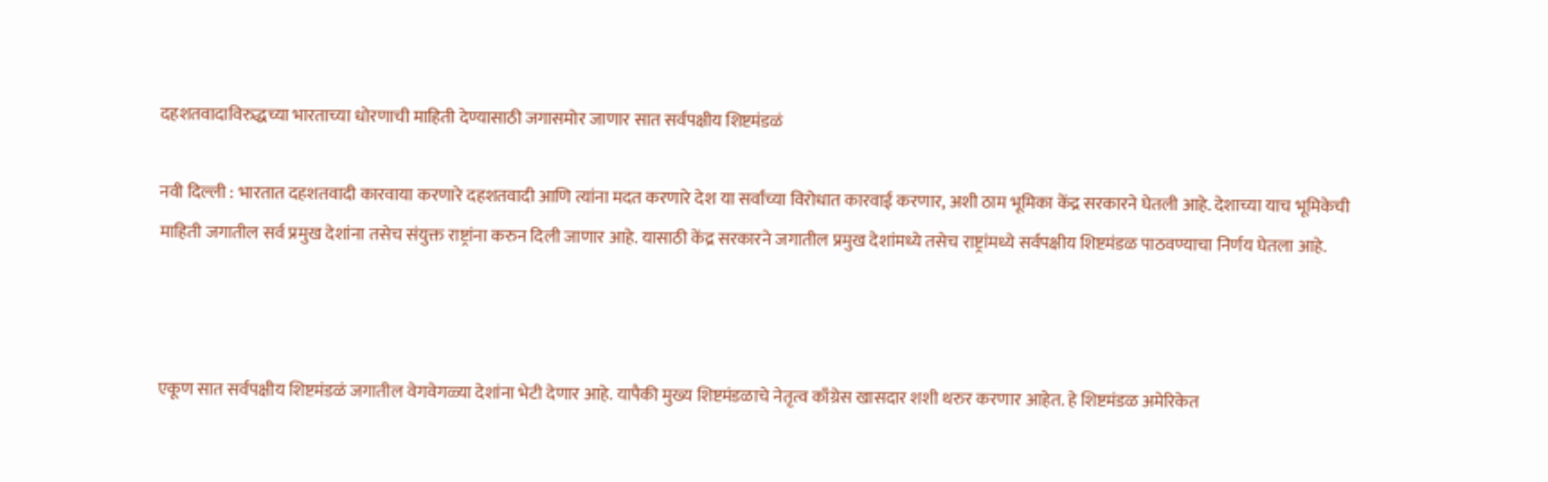दहशतवादाविरुद्धच्या भारताच्या धोरणाची माहिती देण्यासाठी जगासमोर जाणार सात सर्वपक्षीय शिष्टमंडळं

नवी दिल्ली : भारतात दहशतवादी कारवाया करणारे दहशतवादी आणि त्यांना मदत करणारे देश या सर्वांच्या विरोधात कारवाई करणार, अशी ठाम भूमिका केंद्र सरकारने घेतली आहे. देशाच्या याच भूमिकेची माहिती जगातील सर्व प्रमुख देशांना तसेच संयुक्त राष्ट्रांना करुन दिली जाणार आहे. यासाठी केंद्र सरकारने जगातील प्रमुख देशांमध्ये तसेच राष्ट्रांमध्ये सर्वपक्षीय शिष्टमंडळ पाठवण्याचा निर्णय घेतला आहे.



एकूण सात सर्वपक्षीय शिष्टमंडळं जगातील वेगवेगळ्या देशांना भेटी देणार आहे. यापैकी मुख्य शिष्टमंडळाचे नेतृत्व काँग्रेस खासदार शशी थरुर करणार आहेत. हे शिष्टमंडळ अमेरिकेत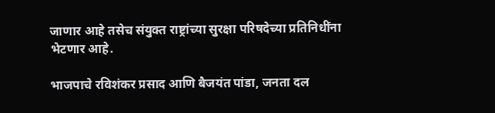जाणार आहे तसेच संयुक्त राष्ट्रांच्या सुरक्षा परिषदेच्या प्रतिनिधींना भेटणार आहे.

भाजपाचे रविशंकर प्रसाद आणि बैजयंत पांडा, जनता दल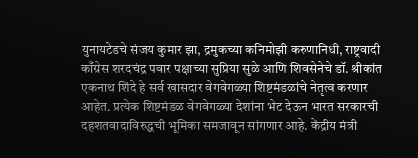युनायटेडचे संजय कुमार झा, द्रमुकच्या कनिमोझी करुणानिधी, राष्ट्रवादी काँग्रेस शरदचंद्र पवार पक्षाच्या सुप्रिया सुळे आणि शिवसेनेचे डॉ. श्रीकांत एकनाथ शिंदे हे सर्व खासदार वेगवेगळ्या शिष्टमंडळांचे नेतृत्व करणार आहेत. प्रत्येक शिष्टमंडळ वेगवेगळ्या देशांना भेट देऊन भारत सरकारची दहशतवादाविरुद्धची भूमिका समजावून सांगणार आहे. केंद्रीय मंत्री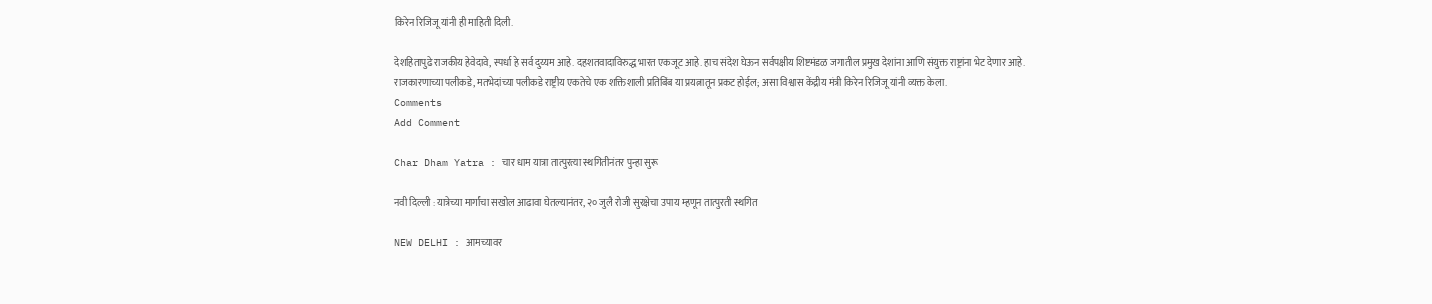किरेन रिजिजू यांनी ही माहिती दिली.

देशहितापुढे राजकीय हेवेदावे, स्पर्धा हे सर्व दुय्यम आहे. दहशतवादाविरुद्ध भारत एकजूट आहे. हाच संदेश घेऊन सर्वपक्षीय शिष्टमंडळ जगातील प्रमुख देशांना आणि संयुक्त राष्ट्रांना भेट देणार आहे. राजकारणाच्या पलीकडे, मतभेदांच्या पलीकडे राष्ट्रीय एकतेचे एक शक्तिशाली प्रतिबिंब या प्रयत्नातून प्रकट होईल; असा विश्वास केंद्रीय मंत्री किरेन रिजिजू यांनी व्यक्त केला.
Comments
Add Comment

Char Dham Yatra : चार धाम यात्रा तात्पुरत्या स्थगितीनंतर पुन्हा सुरू

नवी दिल्ली : यात्रेच्या मार्गांचा सखोल आढावा घेतल्यानंतर, २० जुलै रोजी सुरक्षेचा उपाय म्हणून तात्पुरती स्थगित

NEW DELHI : आमच्यावर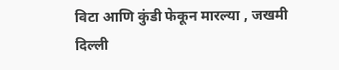विटा आणि कुंडी फेकून मारल्या , जखमी दिल्ली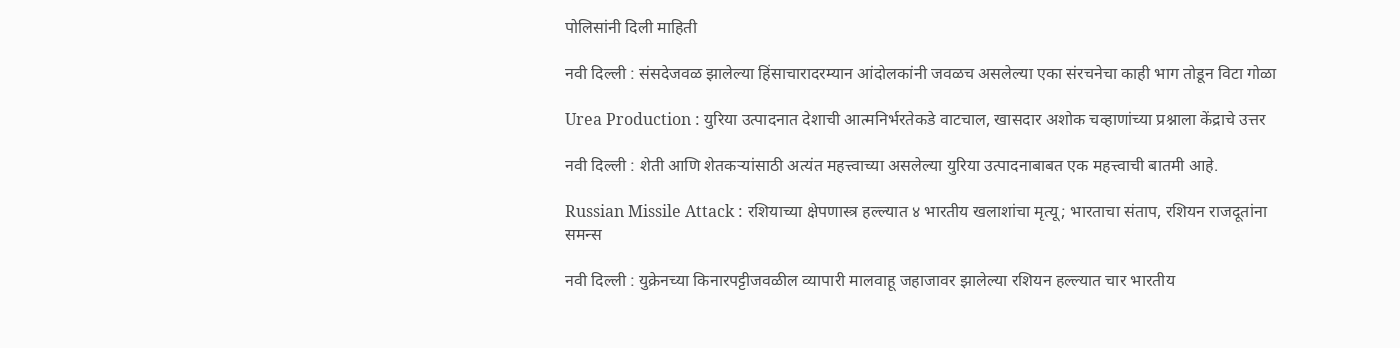पोलिसांनी दिली माहिती

नवी दिल्ली : संसदेजवळ झालेल्या हिंसाचारादरम्यान आंदोलकांनी जवळच असलेल्या एका संरचनेचा काही भाग तोडून विटा गोळा

Urea Production : युरिया उत्पादनात देशाची आत्मनिर्भरतेकडे वाटचाल, खासदार अशोक चव्हाणांच्या प्रश्नाला केंद्राचे उत्तर

नवी दिल्ली : शेती आणि शेतकऱ्यांसाठी अत्यंत महत्त्वाच्या असलेल्या युरिया उत्पादनाबाबत एक महत्त्वाची बातमी आहे.

Russian Missile Attack : रशियाच्या क्षेपणास्त्र हल्ल्यात ४ भारतीय खलाशांचा मृत्यू; भारताचा संताप, रशियन राजदूतांना समन्स

नवी दिल्ली : युक्रेनच्या किनारपट्टीजवळील व्यापारी मालवाहू जहाजावर झालेल्या रशियन हल्ल्यात चार भारतीय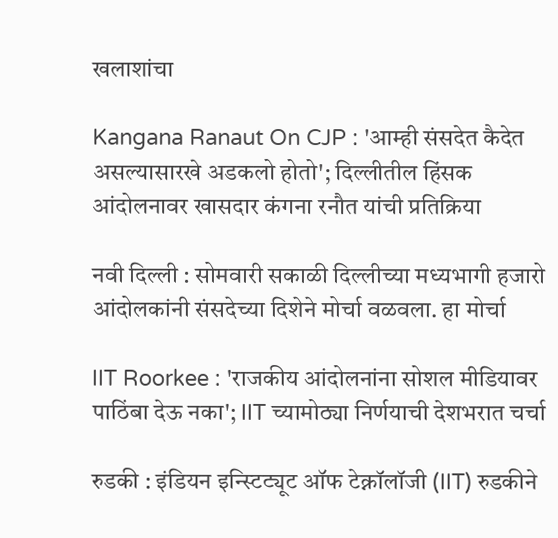खलाशांचा

Kangana Ranaut On CJP : 'आम्ही संसदेत कैदेत असल्यासारखे अडकलो होतो'; दिल्लीतील हिंसक आंदोलनावर खासदार कंगना रनौत यांची प्रतिक्रिया

नवी दिल्ली : सोमवारी सकाळी दिल्लीच्या मध्यभागी हजारो आंदोलकांनी संसदेच्या दिशेने मोर्चा वळवला. हा मोर्चा

IIT Roorkee : 'राजकीय आंदोलनांना सोशल मीडियावर पाठिंबा देऊ नका'; IIT च्यामोठ्या निर्णयाची देशभरात चर्चा

रुडकी : इंडियन इन्स्टिट्यूट ऑफ टेक्नॉलॉजी (IIT) रुडकीने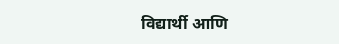विद्यार्थी आणि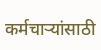कर्मचाऱ्यांसाठी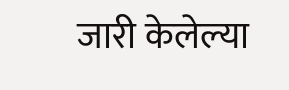जारी केलेल्या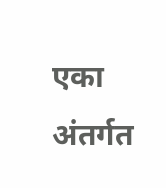एका अंतर्गत